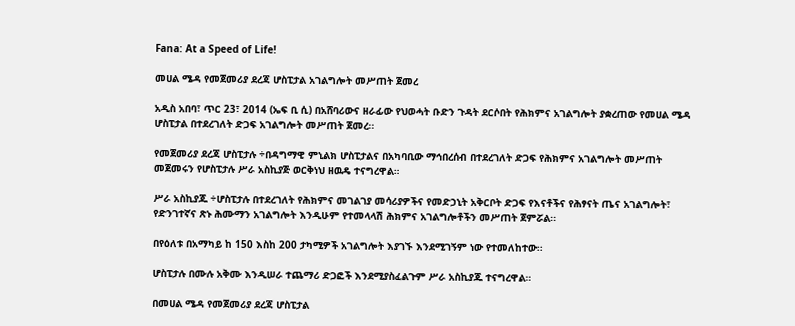Fana: At a Speed of Life!

መሀል ሜዳ የመጀመሪያ ደረጃ ሆስፒታል አገልግሎት መሥጠት ጀመረ

አዲስ አበባ፣ ጥር 23፣ 2014 (ኤፍ ቢ ሲ) በአሸባሪውና ዘራፊው የህወሓት ቡድን ጉዳት ደርሶበት የሕክምና አገልግሎት ያቋረጠው የመሀል ሜዳ ሆስፒታል በተደረገለት ድጋፍ አገልግሎት መሥጠት ጀመረ፡፡

የመጀመሪያ ደረጃ ሆስፒታሉ ÷በዳግማዊ ምኒልክ ሆስፒታልና በአካባቢው ማኅበረሰብ በተደረገለት ድጋፍ የሕክምና አገልግሎት መሥጠት መጀመሩን የሆስፒታሉ ሥራ አስኪያጅ ወርቅነህ ዘዉዴ ተናግረዋል።

ሥራ አስኪያጁ ÷ሆስፒታሉ በተደረገለት የሕክምና መገልገያ መሳሪያዎችና የመድኃኒት አቅርቦት ድጋፍ የእናቶችና የሕፃናት ጤና አገልግሎት፣ የድንገተኛና ጽኑ ሕሙማን አገልግሎት እንዲሁም የተመላላሽ ሕክምና አገልግሎቶችን መሥጠት ጀምሯል፡፡

በየዕለቱ በአማካይ ከ 150 እስከ 200 ታካሚዎች አገልግሎት እያገኙ እንደሚገኝም ነው የተመለከተው፡፡

ሆስፒታሉ በሙሉ አቅሙ እንዲሠራ ተጨማሪ ድጋፎች እንደሚያስፈልጉም ሥራ አስኪያጁ ተናግረዋል።

በመሀል ሜዳ የመጀመሪያ ደረጃ ሆስፒታል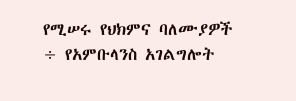የሚሠሩ የህክምና ባለሙያዎች ÷ የአምቡላንስ አገልግሎት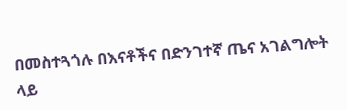በመስተጓጎሉ በእናቶችና በድንገተኛ ጤና አገልግሎት ላይ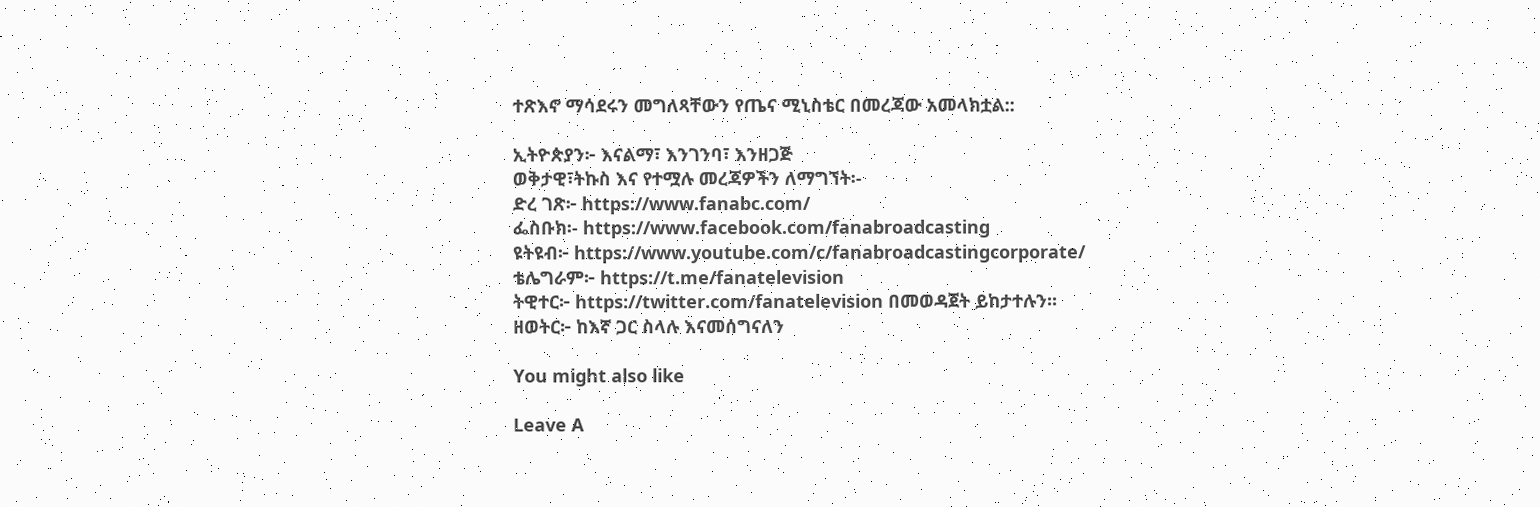ተጽእኖ ማሳደሩን መግለጻቸውን የጤና ሚኒስቴር በመረጃው አመላክቷል::

ኢትዮጵያን፦ እናልማ፣ እንገንባ፣ እንዘጋጅ
ወቅታዊ፣ትኩስ እና የተሟሉ መረጃዎችን ለማግኘት፡-
ድረ ገጽ፦ https://www.fanabc.com/
ፌስቡክ፡- https://www.facebook.com/fanabroadcasting
ዩትዩብ፦ https://www.youtube.com/c/fanabroadcastingcorporate/
ቴሌግራም፦ https://t.me/fanatelevision
ትዊተር፦ https://twitter.com/fanatelevision በመወዳጀት ይከታተሉን፡፡
ዘወትር፦ ከእኛ ጋር ስላሉ እናመሰግናለን

You might also like

Leave A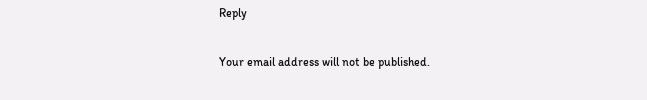Reply

Your email address will not be published.